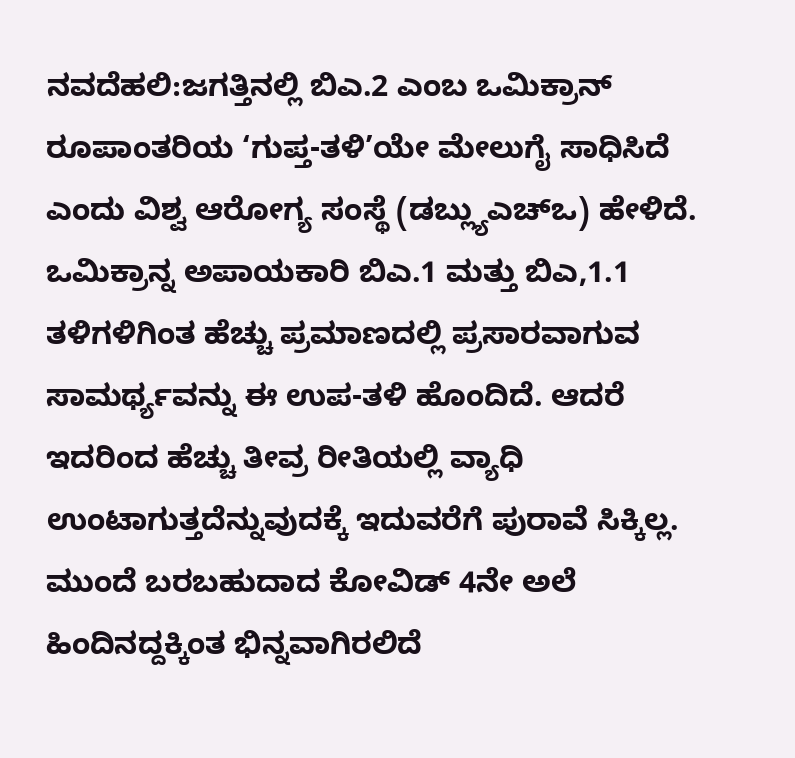ನವದೆಹಲಿ:ಜಗತ್ತಿನಲ್ಲಿ ಬಿಎ.2 ಎಂಬ ಒಮಿಕ್ರಾನ್ ರೂಪಾಂತರಿಯ ‘ಗುಪ್ತ-ತಳಿ’ಯೇ ಮೇಲುಗೈ ಸಾಧಿಸಿದೆ ಎಂದು ವಿಶ್ವ ಆರೋಗ್ಯ ಸಂಸ್ಥೆ (ಡಬ್ಲ್ಯುಎಚ್ಒ) ಹೇಳಿದೆ. ಒಮಿಕ್ರಾನ್ನ ಅಪಾಯಕಾರಿ ಬಿಎ.1 ಮತ್ತು ಬಿಎ,1.1 ತಳಿಗಳಿಗಿಂತ ಹೆಚ್ಚು ಪ್ರಮಾಣದಲ್ಲಿ ಪ್ರಸಾರವಾಗುವ ಸಾಮರ್ಥ್ಯವನ್ನು ಈ ಉಪ-ತಳಿ ಹೊಂದಿದೆ. ಆದರೆ ಇದರಿಂದ ಹೆಚ್ಚು ತೀವ್ರ ರೀತಿಯಲ್ಲಿ ವ್ಯಾಧಿ ಉಂಟಾಗುತ್ತದೆನ್ನುವುದಕ್ಕೆ ಇದುವರೆಗೆ ಪುರಾವೆ ಸಿಕ್ಕಿಲ್ಲ.
ಮುಂದೆ ಬರಬಹುದಾದ ಕೋವಿಡ್ 4ನೇ ಅಲೆ ಹಿಂದಿನದ್ದಕ್ಕಿಂತ ಭಿನ್ನವಾಗಿರಲಿದೆ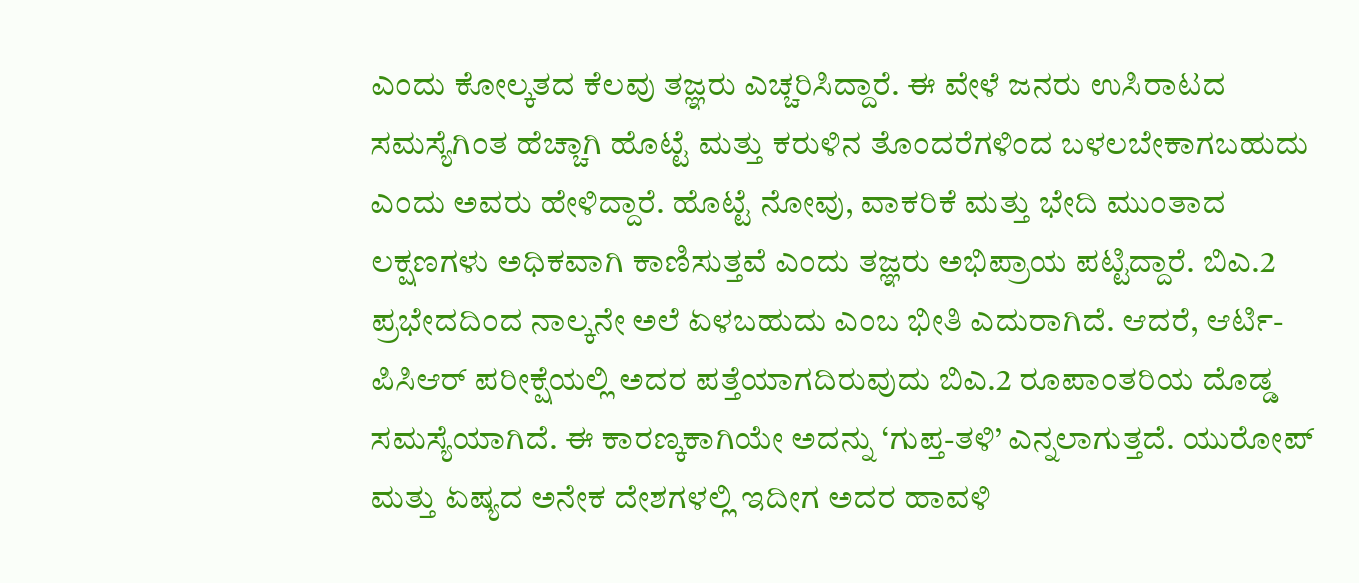ಎಂದು ಕೋಲ್ಕತದ ಕೆಲವು ತಜ್ಞರು ಎಚ್ಚರಿಸಿದ್ದಾರೆ. ಈ ವೇಳೆ ಜನರು ಉಸಿರಾಟದ ಸಮಸ್ಯೆಗಿಂತ ಹೆಚ್ಚಾಗಿ ಹೊಟ್ಟೆ ಮತ್ತು ಕರುಳಿನ ತೊಂದರೆಗಳಿಂದ ಬಳಲಬೇಕಾಗಬಹುದು ಎಂದು ಅವರು ಹೇಳಿದ್ದಾರೆ. ಹೊಟ್ಟೆ ನೋವು, ವಾಕರಿಕೆ ಮತ್ತು ಭೇದಿ ಮುಂತಾದ ಲಕ್ಷಣಗಳು ಅಧಿಕವಾಗಿ ಕಾಣಿಸುತ್ತವೆ ಎಂದು ತಜ್ಞರು ಅಭಿಪ್ರಾಯ ಪಟ್ಟಿದ್ದಾರೆ. ಬಿಎ.2 ಪ್ರಭೇದದಿಂದ ನಾಲ್ಕನೇ ಅಲೆ ಏಳಬಹುದು ಎಂಬ ಭೀತಿ ಎದುರಾಗಿದೆ. ಆದರೆ, ಆರ್ಟಿ-ಪಿಸಿಆರ್ ಪರೀಕ್ಷೆಯಲ್ಲಿ ಅದರ ಪತ್ತೆಯಾಗದಿರುವುದು ಬಿಎ.2 ರೂಪಾಂತರಿಯ ದೊಡ್ಡ ಸಮಸ್ಯೆಯಾಗಿದೆ. ಈ ಕಾರಣ್ಕಕಾಗಿಯೇ ಅದನ್ನು ‘ಗುಪ್ತ-ತಳಿ’ ಎನ್ನಲಾಗುತ್ತದೆ. ಯುರೋಪ್ ಮತ್ತು ಏಷ್ಯದ ಅನೇಕ ದೇಶಗಳಲ್ಲಿ ಇದೀಗ ಅದರ ಹಾವಳಿ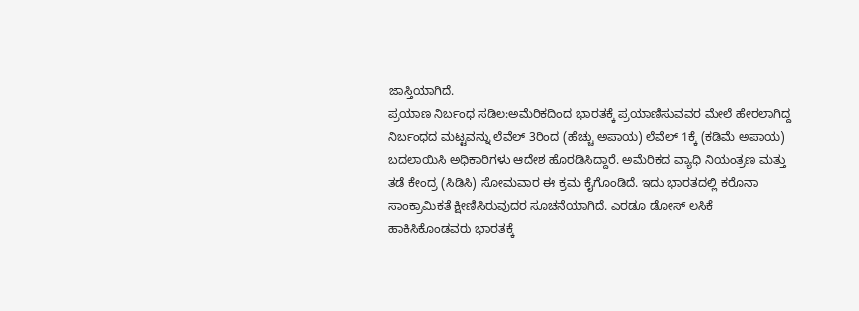ಜಾಸ್ತಿಯಾಗಿದೆ.
ಪ್ರಯಾಣ ನಿರ್ಬಂಧ ಸಡಿಲ:ಅಮೆರಿಕದಿಂದ ಭಾರತಕ್ಕೆ ಪ್ರಯಾಣಿಸುವವರ ಮೇಲೆ ಹೇರಲಾಗಿದ್ದ ನಿರ್ಬಂಧದ ಮಟ್ಟವನ್ನು ಲೆವೆಲ್ 3ರಿಂದ (ಹೆಚ್ಚು ಅಪಾಯ) ಲೆವೆಲ್ 1ಕ್ಕೆ (ಕಡಿಮೆ ಅಪಾಯ) ಬದಲಾಯಿಸಿ ಅಧಿಕಾರಿಗಳು ಆದೇಶ ಹೊರಡಿಸಿದ್ದಾರೆ. ಅಮೆರಿಕದ ವ್ಯಾಧಿ ನಿಯಂತ್ರಣ ಮತ್ತು ತಡೆ ಕೇಂದ್ರ (ಸಿಡಿಸಿ) ಸೋಮವಾರ ಈ ಕ್ರಮ ಕೈಗೊಂಡಿದೆ. ಇದು ಭಾರತದಲ್ಲಿ ಕರೊನಾ ಸಾಂಕ್ರಾಮಿಕತೆ ಕ್ಷೀಣಿಸಿರುವುದರ ಸೂಚನೆಯಾಗಿದೆ. ಎರಡೂ ಡೋಸ್ ಲಸಿಕೆ ಹಾಕಿಸಿಕೊಂಡವರು ಭಾರತಕ್ಕೆ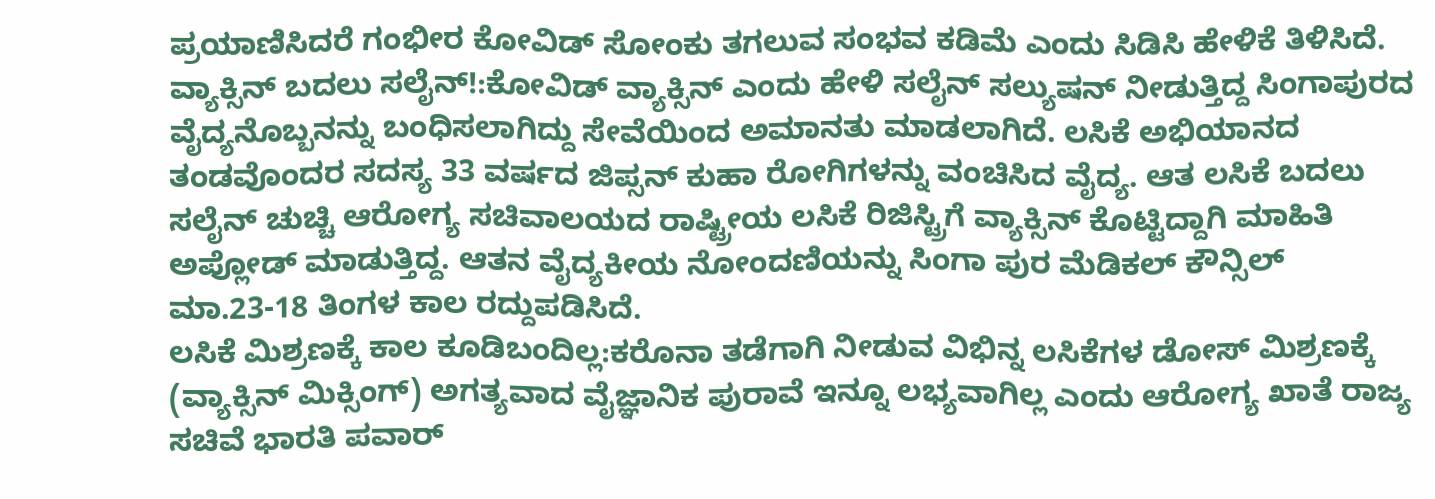ಪ್ರಯಾಣಿಸಿದರೆ ಗಂಭೀರ ಕೋವಿಡ್ ಸೋಂಕು ತಗಲುವ ಸಂಭವ ಕಡಿಮೆ ಎಂದು ಸಿಡಿಸಿ ಹೇಳಿಕೆ ತಿಳಿಸಿದೆ.
ವ್ಯಾಕ್ಸಿನ್ ಬದಲು ಸಲೈನ್!:ಕೋವಿಡ್ ವ್ಯಾಕ್ಸಿನ್ ಎಂದು ಹೇಳಿ ಸಲೈನ್ ಸಲ್ಯುಷನ್ ನೀಡುತ್ತಿದ್ದ ಸಿಂಗಾಪುರದ ವೈದ್ಯನೊಬ್ಬನನ್ನು ಬಂಧಿಸಲಾಗಿದ್ದು ಸೇವೆಯಿಂದ ಅಮಾನತು ಮಾಡಲಾಗಿದೆ. ಲಸಿಕೆ ಅಭಿಯಾನದ ತಂಡವೊಂದರ ಸದಸ್ಯ 33 ವರ್ಷದ ಜಿಪ್ಸನ್ ಕುಹಾ ರೋಗಿಗಳನ್ನು ವಂಚಿಸಿದ ವೈದ್ಯ. ಆತ ಲಸಿಕೆ ಬದಲು ಸಲೈನ್ ಚುಚ್ಚಿ ಆರೋಗ್ಯ ಸಚಿವಾಲಯದ ರಾಷ್ಟ್ರೀಯ ಲಸಿಕೆ ರಿಜಿಸ್ಟ್ರಿಗೆ ವ್ಯಾಕ್ಸಿನ್ ಕೊಟ್ಟಿದ್ದಾಗಿ ಮಾಹಿತಿ ಅಪ್ಲೋಡ್ ಮಾಡುತ್ತಿದ್ದ. ಆತನ ವೈದ್ಯಕೀಯ ನೋಂದಣಿಯನ್ನು ಸಿಂಗಾ ಪುರ ಮೆಡಿಕಲ್ ಕೌನ್ಸಿಲ್ ಮಾ.23-18 ತಿಂಗಳ ಕಾಲ ರದ್ದುಪಡಿಸಿದೆ.
ಲಸಿಕೆ ಮಿಶ್ರಣಕ್ಕೆ ಕಾಲ ಕೂಡಿಬಂದಿಲ್ಲ:ಕರೊನಾ ತಡೆಗಾಗಿ ನೀಡುವ ವಿಭಿನ್ನ ಲಸಿಕೆಗಳ ಡೋಸ್ ಮಿಶ್ರಣಕ್ಕೆ (ವ್ಯಾಕ್ಸಿನ್ ಮಿಕ್ಸಿಂಗ್) ಅಗತ್ಯವಾದ ವೈಜ್ಞಾನಿಕ ಪುರಾವೆ ಇನ್ನೂ ಲಭ್ಯವಾಗಿಲ್ಲ ಎಂದು ಆರೋಗ್ಯ ಖಾತೆ ರಾಜ್ಯ ಸಚಿವೆ ಭಾರತಿ ಪವಾರ್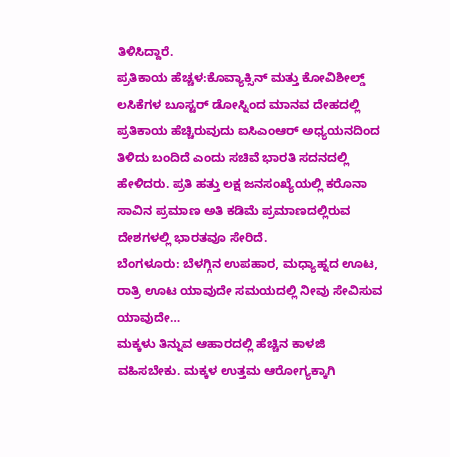ತಿಳಿಸಿದ್ದಾರೆ.
ಪ್ರತಿಕಾಯ ಹೆಚ್ಚಳ:ಕೊವ್ಯಾಕ್ಸಿನ್ ಮತ್ತು ಕೋವಿಶೀಲ್ಡ್ ಲಸಿಕೆಗಳ ಬೂಸ್ಟರ್ ಡೋಸ್ನಿಂದ ಮಾನವ ದೇಹದಲ್ಲಿ ಪ್ರತಿಕಾಯ ಹೆಚ್ಚಿರುವುದು ಐಸಿಎಂಆರ್ ಅಧ್ಯಯನದಿಂದ ತಿಳಿದು ಬಂದಿದೆ ಎಂದು ಸಚಿವೆ ಭಾರತಿ ಸದನದಲ್ಲಿ ಹೇಳಿದರು. ಪ್ರತಿ ಹತ್ತು ಲಕ್ಷ ಜನಸಂಖ್ಯೆಯಲ್ಲಿ ಕರೊನಾ ಸಾವಿನ ಪ್ರಮಾಣ ಅತಿ ಕಡಿಮೆ ಪ್ರಮಾಣದಲ್ಲಿರುವ ದೇಶಗಳಲ್ಲಿ ಭಾರತವೂ ಸೇರಿದೆ.
ಬೆಂಗಳೂರು: ಬೆಳಗ್ಗಿನ ಉಪಹಾರ, ಮಧ್ಯಾಹ್ನದ ಊಟ, ರಾತ್ರಿ ಊಟ ಯಾವುದೇ ಸಮಯದಲ್ಲಿ ನೀವು ಸೇವಿಸುವ ಯಾವುದೇ…
ಮಕ್ಕಳು ತಿನ್ನುವ ಆಹಾರದಲ್ಲಿ ಹೆಚ್ಚಿನ ಕಾಳಜಿ ವಹಿಸಬೇಕು. ಮಕ್ಕಳ ಉತ್ತಮ ಆರೋಗ್ಯಕ್ಕಾಗಿ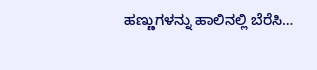ಹಣ್ಣುಗಳನ್ನು ಹಾಲಿನಲ್ಲಿ ಬೆರೆಸಿ…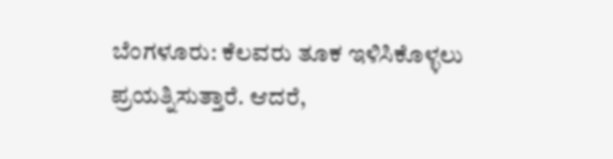ಬೆಂಗಳೂರು: ಕೆಲವರು ತೂಕ ಇಳಿಸಿಕೊಳ್ಳಲು ಪ್ರಯತ್ನಿಸುತ್ತಾರೆ. ಆದರೆ,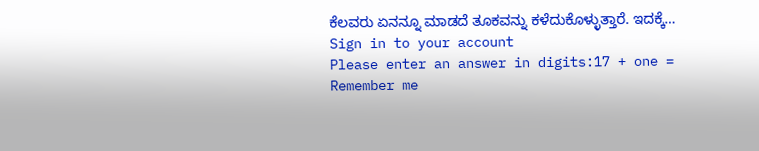ಕೆಲವರು ಏನನ್ನೂ ಮಾಡದೆ ತೂಕವನ್ನು ಕಳೆದುಕೊಳ್ಳುತ್ತಾರೆ. ಇದಕ್ಕೆ…
Sign in to your account
Please enter an answer in digits:17 + one =
Remember me